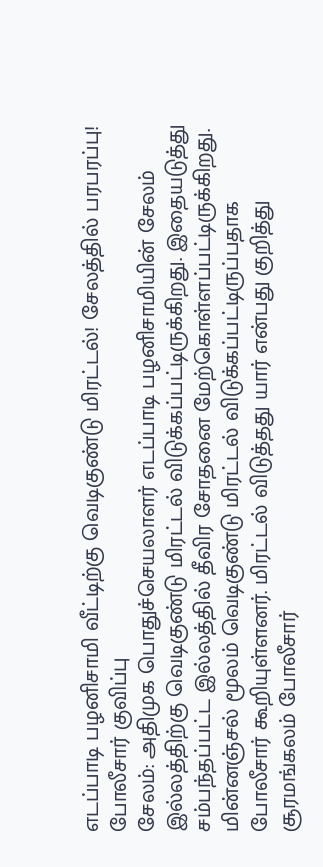எடப்பாடி பழனிசாமி வீட்டிற்கு வெடிகுண்டு மிரட்டல்! சேலத்தில் பரபரப்பு! போலீசார் குவிப்பு
சேலம்: அதிமுக பொதுச்செயலாளர் எடப்பாடி பழனிசாமியின் சேலம் இல்லத்திற்கு வெடிகுண்டு மிரட்டல் விடுக்கப்பட்டிருக்கிறது. இதையடுத்து சம்பந்தப்பட்ட இல்லத்தில் தீவிர சோதனை மேற்கொள்ளப்பட்டிருக்கிறது.
மின்னஞ்சல் மூலம் வெடிகுண்டு மிரட்டல் விடுக்கப்பட்டிருப்பதாக போலீசார் கூறியுள்ளனர். மிரட்டல் விடுத்தது யார் என்பது குறித்து சூரமங்கலம் போலீசார்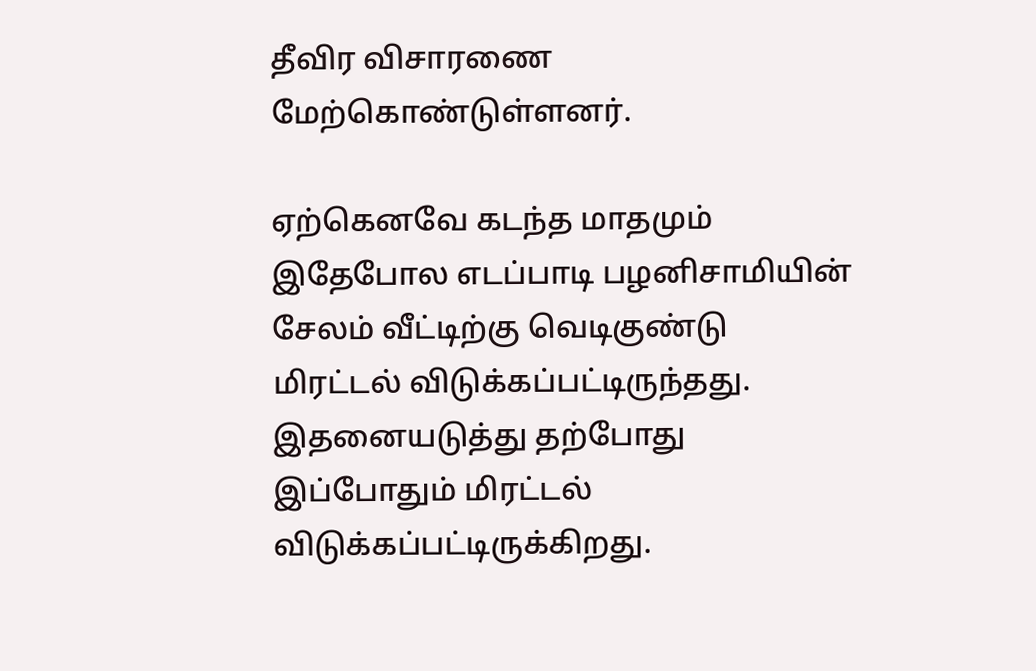தீவிர விசாரணை மேற்கொண்டுள்ளனர்.

ஏற்கெனவே கடந்த மாதமும் இதேபோல எடப்பாடி பழனிசாமியின் சேலம் வீட்டிற்கு வெடிகுண்டு மிரட்டல் விடுக்கப்பட்டிருந்தது. இதனையடுத்து தற்போது இப்போதும் மிரட்டல் விடுக்கப்பட்டிருக்கிறது.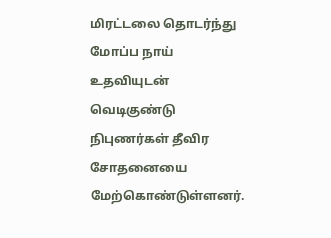மிரட்டலை தொடர்ந்து மோப்ப நாய் உதவியுடன் வெடிகுண்டு நிபுணர்கள் தீவிர சோதனையை மேற்கொண்டுள்ளனர்.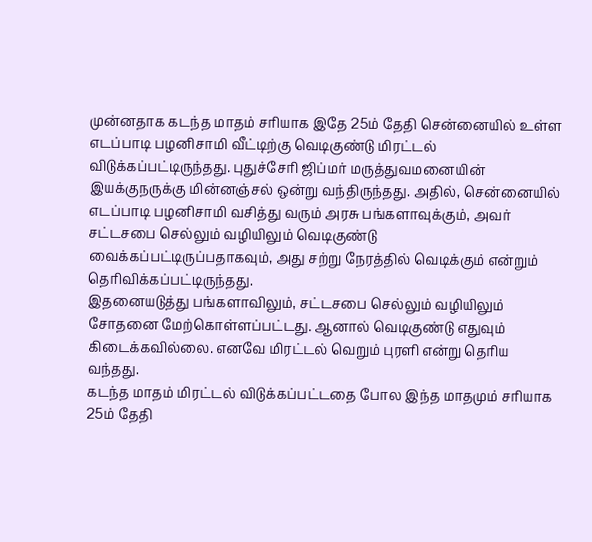முன்னதாக கடந்த மாதம் சரியாக இதே 25ம் தேதி சென்னையில் உள்ள எடப்பாடி பழனிசாமி வீட்டிற்கு வெடிகுண்டு மிரட்டல் விடுக்கப்பட்டிருந்தது. புதுச்சேரி ஜிப்மர் மருத்துவமனையின் இயக்குநருக்கு மின்னஞ்சல் ஒன்று வந்திருந்தது. அதில், சென்னையில் எடப்பாடி பழனிசாமி வசித்து வரும் அரசு பங்களாவுக்கும், அவர் சட்டசபை செல்லும் வழியிலும் வெடிகுண்டு வைக்கப்பட்டிருப்பதாகவும், அது சற்று நேரத்தில் வெடிக்கும் என்றும் தெரிவிக்கப்பட்டிருந்தது.
இதனையடுத்து பங்களாவிலும், சட்டசபை செல்லும் வழியிலும் சோதனை மேற்கொள்ளப்பட்டது. ஆனால் வெடிகுண்டு எதுவும் கிடைக்கவில்லை. எனவே மிரட்டல் வெறும் புரளி என்று தெரிய வந்தது.
கடந்த மாதம் மிரட்டல் விடுக்கப்பட்டதை போல இந்த மாதமும் சரியாக 25ம் தேதி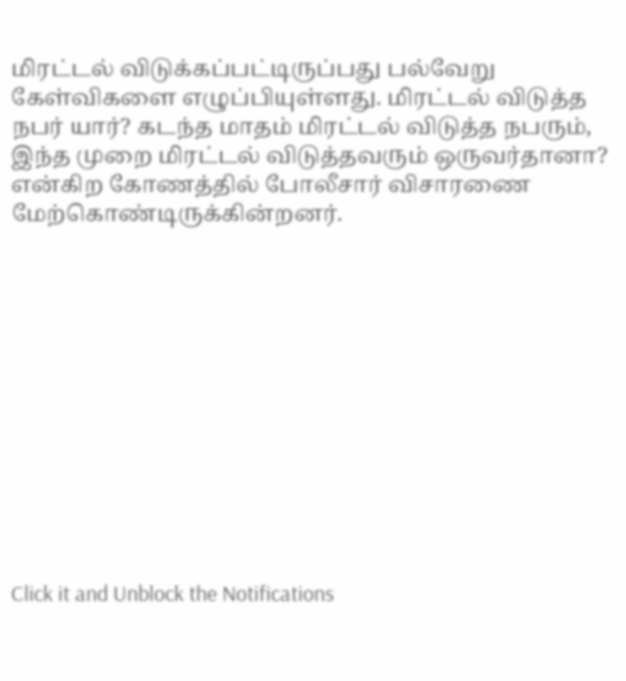மிரட்டல் விடுக்கப்பட்டிருப்பது பல்வேறு கேள்விகளை எழுப்பியுள்ளது. மிரட்டல் விடுத்த நபர் யார்? கடந்த மாதம் மிரட்டல் விடுத்த நபரும், இந்த முறை மிரட்டல் விடுத்தவரும் ஒருவர்தானா? என்கிற கோணத்தில் போலீசார் விசாரணை மேற்கொண்டிருக்கின்றனர்.












Click it and Unblock the Notifications